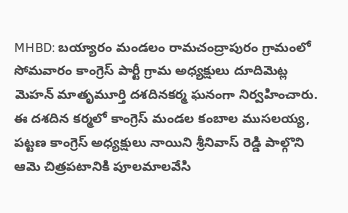MHBD: బయ్యారం మండలం రామచంద్రాపురం గ్రామంలో సోమవారం కాంగ్రెస్ పార్టీ గ్రామ అధ్యక్షులు దూదిమెట్ల మెహన్ మాతృమూర్తి దశదినకర్మ ఘనంగా నిర్వహించారు. ఈ దశదిన కర్మలో కాంగ్రెస్ మండల కంబాల ముసలయ్య, పట్టణ కాంగ్రెస్ అధ్యక్షులు నాయిని శ్రీనివాస్ రెడ్డి పాల్గొని ఆమె చిత్రపటానికి పూలమాలవేసి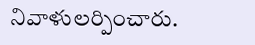నివాళులర్పించారు.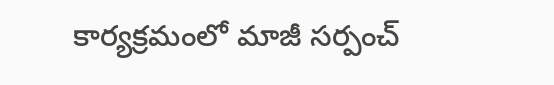కార్యక్రమంలో మాజీ సర్పంచ్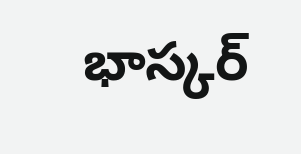భాస్కర్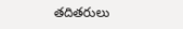తదితరులు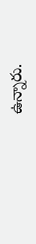ఉన్నారు.